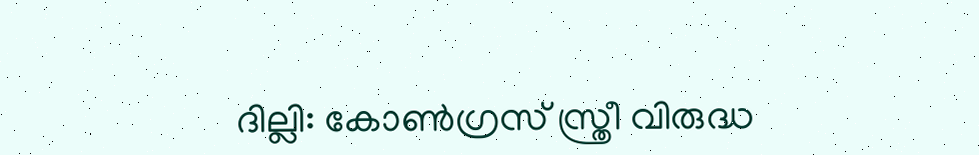ദില്ലി: കോൺഗ്രസ് സ്ത്രീ വിരുദ്ധ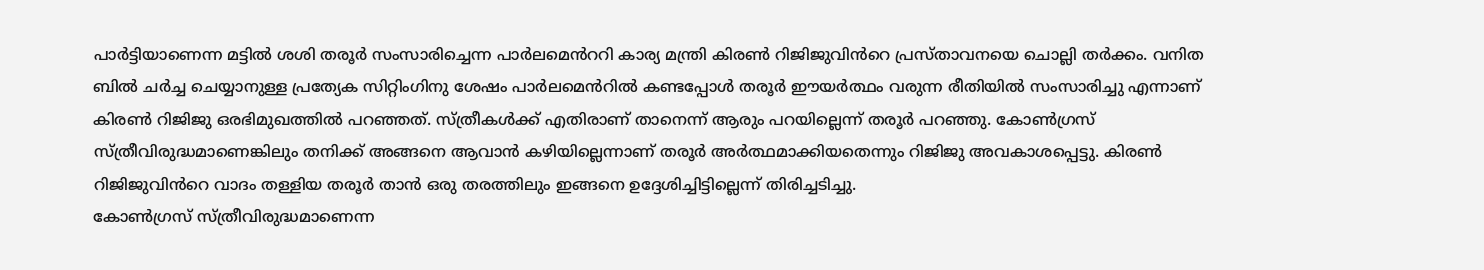പാർട്ടിയാണെന്ന മട്ടിൽ ശശി തരൂർ സംസാരിച്ചെന്ന പാർലമെൻററി കാര്യ മന്ത്രി കിരൺ റിജിജുവിൻറെ പ്രസ്താവനയെ ചൊല്ലി തർക്കം. വനിത ബിൽ ചർച്ച ചെയ്യാനുള്ള പ്രത്യേക സിറ്റിംഗിനു ശേഷം പാർലമെൻറിൽ കണ്ടപ്പോൾ തരൂർ ഈയർത്ഥം വരുന്ന രീതിയിൽ സംസാരിച്ചു എന്നാണ് കിരൺ റിജിജു ഒരഭിമുഖത്തിൽ പറഞ്ഞത്. സ്ത്രീകൾക്ക് എതിരാണ് താനെന്ന് ആരും പറയില്ലെന്ന് തരൂർ പറഞ്ഞു. കോൺഗ്രസ് സ്ത്രീവിരുദ്ധമാണെങ്കിലും തനിക്ക് അങ്ങനെ ആവാൻ കഴിയില്ലെന്നാണ് തരൂർ അർത്ഥമാക്കിയതെന്നും റിജിജു അവകാശപ്പെട്ടു. കിരൺ റിജിജുവിൻറെ വാദം തള്ളിയ തരൂർ താൻ ഒരു തരത്തിലും ഇങ്ങനെ ഉദ്ദേശിച്ചിട്ടില്ലെന്ന് തിരിച്ചടിച്ചു.
കോൺഗ്രസ് സ്ത്രീവിരുദ്ധമാണെന്ന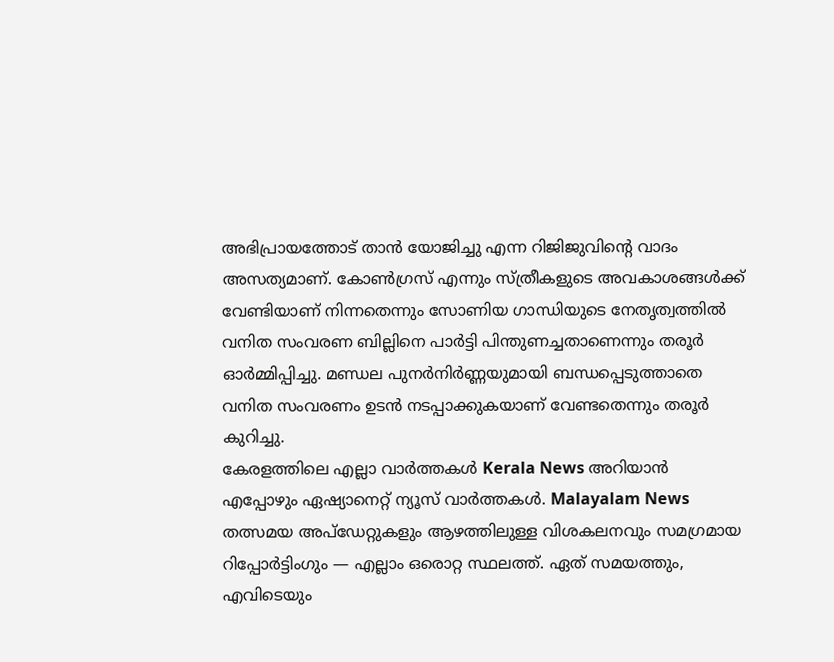അഭിപ്രായത്തോട് താൻ യോജിച്ചു എന്ന റിജിജുവിൻ്റെ വാദം അസത്യമാണ്. കോൺഗ്രസ് എന്നും സ്ത്രീകളുടെ അവകാശങ്ങൾക്ക് വേണ്ടിയാണ് നിന്നതെന്നും സോണിയ ഗാന്ധിയുടെ നേതൃത്വത്തിൽ വനിത സംവരണ ബില്ലിനെ പാർട്ടി പിന്തുണച്ചതാണെന്നും തരൂർ ഓർമ്മിപ്പിച്ചു. മണ്ഡല പുനർനിർണ്ണയുമായി ബന്ധപ്പെടുത്താതെ വനിത സംവരണം ഉടൻ നടപ്പാക്കുകയാണ് വേണ്ടതെന്നും തരൂർ കുറിച്ചു.
കേരളത്തിലെ എല്ലാ വാർത്തകൾ Kerala News അറിയാൻ എപ്പോഴും ഏഷ്യാനെറ്റ് ന്യൂസ് വാർത്തകൾ. Malayalam News തത്സമയ അപ്ഡേറ്റുകളും ആഴത്തിലുള്ള വിശകലനവും സമഗ്രമായ റിപ്പോർട്ടിംഗും — എല്ലാം ഒരൊറ്റ സ്ഥലത്ത്. ഏത് സമയത്തും, എവിടെയും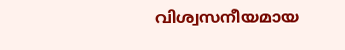വിശ്വസനീയമായ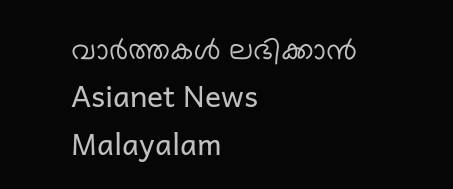വാർത്തകൾ ലഭിക്കാൻ Asianet News Malayalam